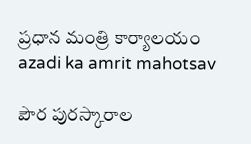ప్రధాన మంత్రి కార్యాలయం
azadi ka amrit mahotsav

పౌర పురస్కారాల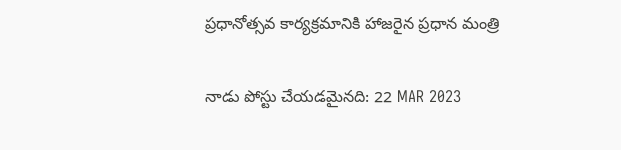ప్రధానోత్సవ కార్యక్రమానికి హాజరైన ప్రధాన మంత్రి

నాడు పోస్టు చేయడమైనది: 22 MAR 2023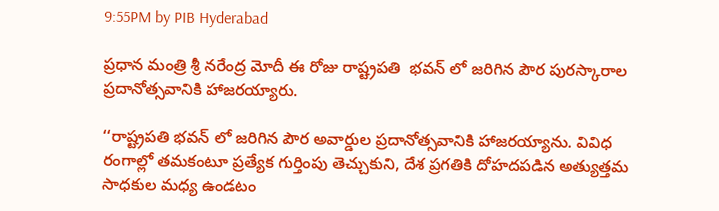9:55PM by PIB Hyderabad

ప్రధాన మంత్రి శ్రీ నరేంద్ర మోదీ ఈ రోజు రాష్ట్రపతి  భవన్ లో జరిగిన పౌర పురస్కారాల ప్రదానోత్సవానికి హాజరయ్యారు.

‘‘రాష్ట్రపతి భవన్ లో జరిగిన పౌర అవార్డుల ప్రదానోత్సవానికి హాజరయ్యాను. వివిధ రంగాల్లో తమకంటూ ప్రత్యేక గుర్తింపు తెచ్చుకుని, దేశ ప్రగతికి దోహదపడిన అత్యుత్తమ సాధకుల మధ్య ఉండటం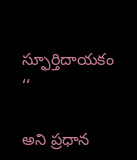స్ఫూర్తిదాయకం ‘‘

అని ప్రధాన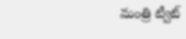మంత్రి ట్వీట్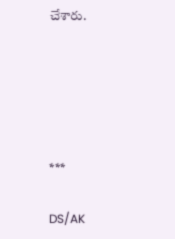చేశారు.





***

DS/AK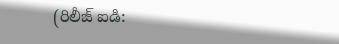(రిలీజ్ ఐడి: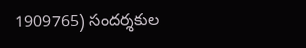1909765) సందర్శకుల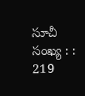సూచీ సంఖ్య : : 219